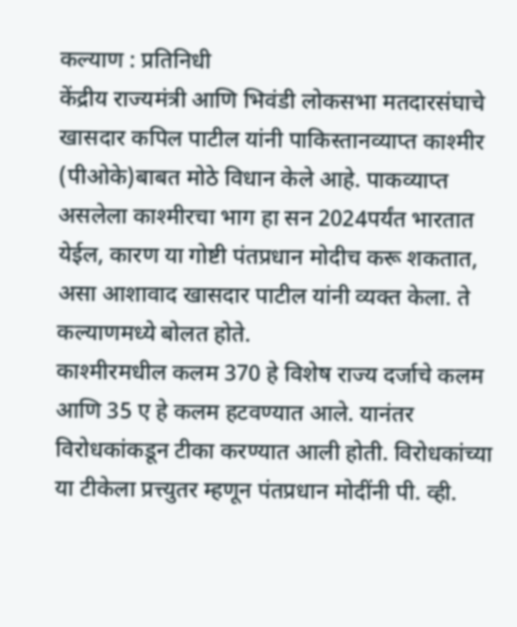कल्याण : प्रतिनिधी
केंद्रीय राज्यमंत्री आणि भिवंडी लोकसभा मतदारसंघाचे खासदार कपिल पाटील यांनी पाकिस्तानव्याप्त काश्मीर (पीओके)बाबत मोठे विधान केले आहे. पाकव्याप्त असलेला काश्मीरचा भाग हा सन 2024पर्यंत भारतात येईल, कारण या गोष्टी पंतप्रधान मोदीच करू शकतात, असा आशावाद खासदार पाटील यांनी व्यक्त केला. ते कल्याणमध्ये बोलत होते.
काश्मीरमधील कलम 370 हे विशेष राज्य दर्जाचे कलम आणि 35 ए हे कलम हटवण्यात आले. यानंतर विरोधकांकडून टीका करण्यात आली होती. विरोधकांच्या या टीकेला प्रत्त्युतर म्हणून पंतप्रधान मोदींनी पी. व्ही.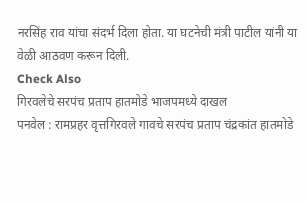नरसिंह राव यांचा संदर्भ दिला होता. या घटनेची मंत्री पाटील यांनी या वेळी आठवण करून दिली.
Check Also
गिरवलेचे सरपंच प्रताप हातमोडे भाजपमध्ये दाखल
पनवेल : रामप्रहर वृत्तगिरवले गावचे सरपंच प्रताप चंद्रकांत हातमोडे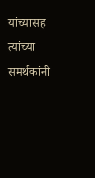यांच्यासह त्यांच्या समर्थकांनी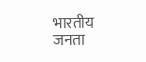भारतीय जनता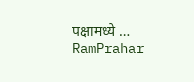पक्षामध्ये …
RamPrahar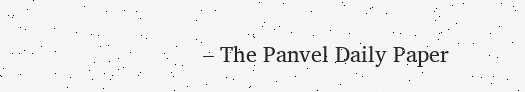– The Panvel Daily Paper